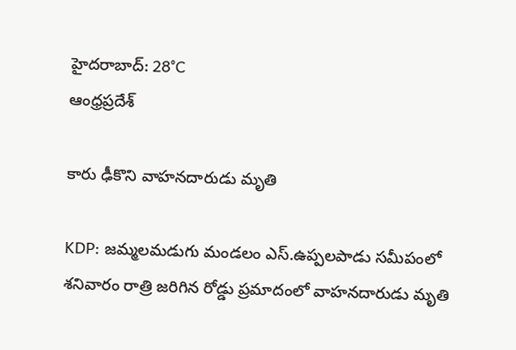హైదరాబాద్: 28°C
ఆంధ్రప్రదేశ్

కారు ఢీకొని వాహనదారుడు మృతి

KDP: జమ్మలమడుగు మండలం ఎస్.ఉప్పలపాడు సమీపంలో శనివారం రాత్రి జరిగిన రోడ్డు ప్రమాదంలో వాహనదారుడు మృతి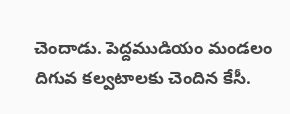చెందాడు. పెద్దముడియం మండలం దిగువ కల్వటాలకు చెందిన కేసీ.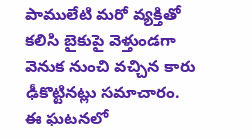పాములేటి మరో వ్యక్తితో కలిసి బైకుపై వెళ్తుండగా వెనుక నుంచి వచ్చిన కారు ఢీకొట్టినట్లు సమాచారం. ఈ ఘటనలో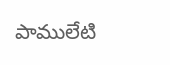పాములేటి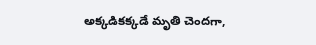అక్కడికక్కడే మృతి చెందగా,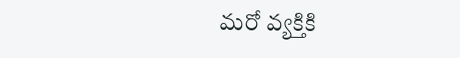మరో వ్యక్తికి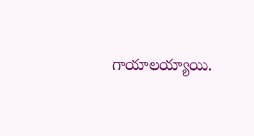గాయాలయ్యాయి.